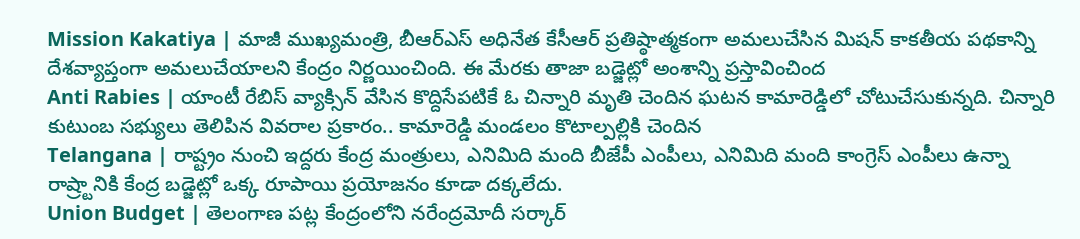Mission Kakatiya | మాజీ ముఖ్యమంత్రి, బీఆర్ఎస్ అధినేత కేసీఆర్ ప్రతిష్ఠాత్మకంగా అమలుచేసిన మిషన్ కాకతీయ పథకాన్ని దేశవ్యాప్తంగా అమలుచేయాలని కేంద్రం నిర్ణయించింది. ఈ మేరకు తాజా బడ్జెట్లో అంశాన్ని ప్రస్తావించింద
Anti Rabies | యాంటీ రేబిస్ వ్యాక్సిన్ వేసిన కొద్దిసేపటికే ఓ చిన్నారి మృతి చెందిన ఘటన కామారెడ్డిలో చోటుచేసుకున్నది. చిన్నారి కుటుంబ సభ్యులు తెలిపిన వివరాల ప్రకారం.. కామారెడ్డి మండలం కొటాల్పల్లికి చెందిన
Telangana | రాష్ట్రం నుంచి ఇద్దరు కేంద్ర మంత్రులు, ఎనిమిది మంది బీజేపీ ఎంపీలు, ఎనిమిది మంది కాంగ్రెస్ ఎంపీలు ఉన్నా రాష్ర్టానికి కేంద్ర బడ్జెట్లో ఒక్క రూపాయి ప్రయోజనం కూడా దక్కలేదు.
Union Budget | తెలంగాణ పట్ల కేంద్రంలోని నరేంద్రమోదీ సర్కార్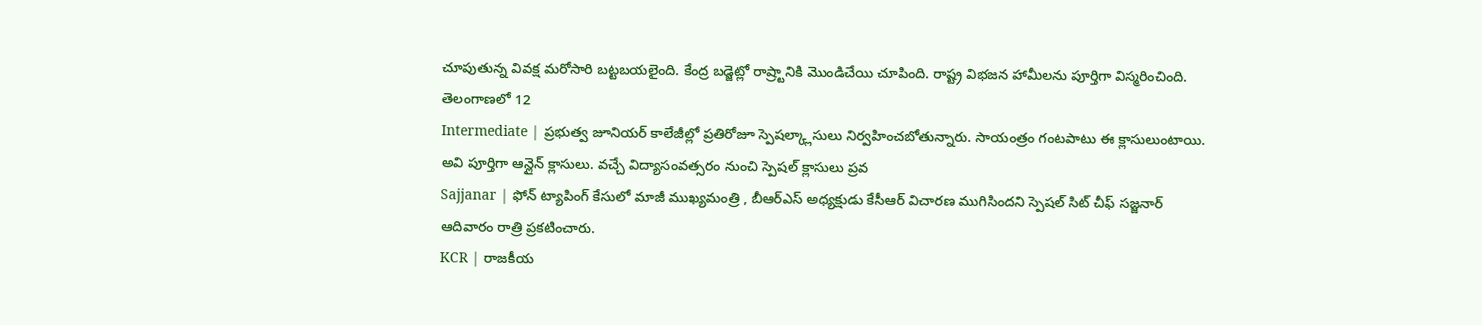చూపుతున్న వివక్ష మరోసారి బట్టబయలైంది. కేంద్ర బడ్జెట్లో రాష్ర్టానికి మొండిచేయి చూపింది. రాష్ట్ర విభజన హామీలను పూర్తిగా విస్మరించింది. తెలంగాణలో 12
Intermediate | ప్రభుత్వ జూనియర్ కాలేజీల్లో ప్రతిరోజూ స్పెషల్క్లాసులు నిర్వహించబోతున్నారు. సాయంత్రం గంటపాటు ఈ క్లాసులుంటాయి. అవి పూర్తిగా ఆన్లైన్ క్లాసులు. వచ్చే విద్యాసంవత్సరం నుంచి స్పెషల్ క్లాసులు ప్రవ
Sajjanar | ఫోన్ ట్యాపింగ్ కేసులో మాజీ ముఖ్యమంత్రి , బీఆర్ఎస్ అధ్యక్షుడు కేసీఆర్ విచారణ ముగిసిందని స్పెషల్ సిట్ చీఫ్ సజ్జనార్ ఆదివారం రాత్రి ప్రకటించారు.
KCR | రాజకీయ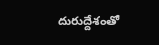దురుద్దేశంతో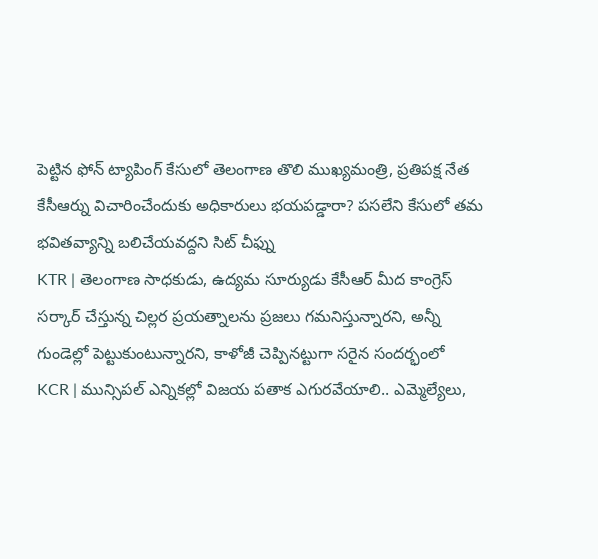పెట్టిన ఫోన్ ట్యాపింగ్ కేసులో తెలంగాణ తొలి ముఖ్యమంత్రి, ప్రతిపక్ష నేత కేసీఆర్ను విచారించేందుకు అధికారులు భయపడ్డారా? పసలేని కేసులో తమ భవితవ్యాన్ని బలిచేయవద్దని సిట్ చీఫ్ను
KTR | తెలంగాణ సాధకుడు, ఉద్యమ సూర్యుడు కేసీఆర్ మీద కాంగ్రెస్ సర్కార్ చేస్తున్న చిల్లర ప్రయత్నాలను ప్రజలు గమనిస్తున్నారని, అన్నీ గుండెల్లో పెట్టుకుంటున్నారని, కాళోజీ చెప్పినట్టుగా సరైన సందర్భంలో
KCR | మున్సిపల్ ఎన్నికల్లో విజయ పతాక ఎగురవేయాలి.. ఎమ్మెల్యేలు,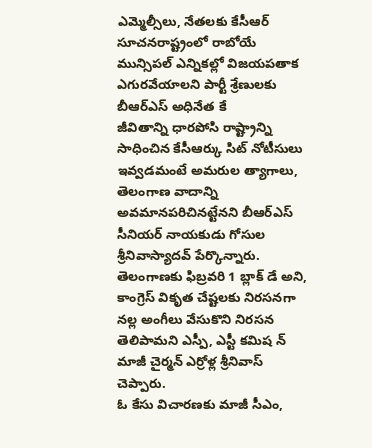ఎమ్మెల్సీలు, నేతలకు కేసీఆర్ సూచనరాష్ట్రంలో రాబోయే మున్సిపల్ ఎన్నికల్లో విజయపతాక ఎగురవేయాలని పార్టీ శ్రేణులకు బీఆర్ఎస్ అధినేత కే
జీవితాన్ని ధారపోసి రాష్ట్రాన్ని సాధించిన కేసీఆర్కు సిట్ నోటీసులు ఇవ్వడమంటే అమరుల త్యాగాలు, తెలంగాణ వాదాన్ని అవమానపరిచినట్టేనని బీఆర్ఎస్ సీనియర్ నాయకుడు గోసుల శ్రీనివాస్యాదవ్ పేర్కొన్నారు.
తెలంగాణకు ఫిబ్రవరి 1 బ్లాక్ డే అని, కాంగ్రెస్ వికృత చేష్టలకు నిరసనగా నల్ల అంగీలు వేసుకొని నిరసన తెలిపామని ఎస్పీ, ఎస్టీ కమిష న్ మాజీ చైర్మన్ ఎర్రోళ్ల శ్రీనివాస్ చెప్పారు.
ఓ కేసు విచారణకు మాజీ సీఎం,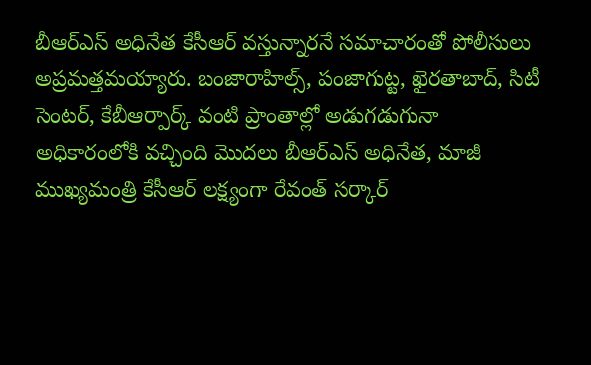బీఆర్ఎస్ అధినేత కేసీఆర్ వస్తున్నారనే సమాచారంతో పోలీసులు అప్రమత్తమయ్యారు. బంజారాహిల్స్, పంజాగుట్ట, ఖైరతాబాద్, సిటీ సెంటర్, కేబీఆర్పార్క్ వంటి ప్రాంతాల్లో అడుగడుగునా
అధికారంలోకి వచ్చింది మొదలు బీఆర్ఎస్ అధినేత, మాజీ ముఖ్యమంత్రి కేసీఆర్ లక్ష్యంగా రేవంత్ సర్కార్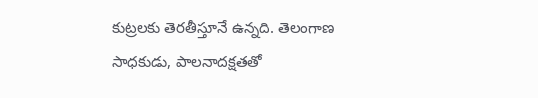కుట్రలకు తెరతీస్తూనే ఉన్నది. తెలంగాణ సాధకుడు, పాలనాదక్షతతో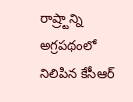రాష్ర్టాన్ని అగ్రపథంలో నిలిపిన కేసీఆర్